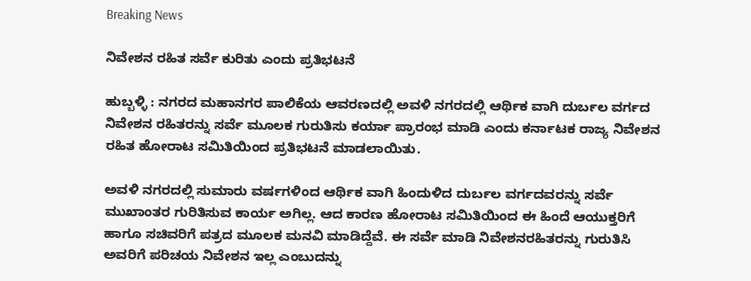Breaking News

ನಿವೇಶನ ರಹಿತ ಸರ್ವೆ ಕುರಿತು ಎಂದು ಪ್ರತಿಭಟನೆ

ಹುಬ್ಬಳ್ಳಿ : ನಗರದ ಮಹಾನಗರ ಪಾಲಿಕೆಯ ಆವರಣದಲ್ಲಿ ಅವಳಿ ನಗರದಲ್ಲಿ ಆರ್ಥಿಕ ವಾಗಿ ದುರ್ಬಲ ವರ್ಗದ ನಿವೇಶನ ರಹಿತರನ್ನು ಸರ್ವೆ ಮೂಲಕ ಗುರುತಿಸು ಕರ್ಯಾ ಪ್ರಾರಂಭ ಮಾಡಿ ಎಂದು ಕರ್ನಾಟಕ ರಾಜ್ಯ ನಿವೇಶನ ರಹಿತ ಹೋರಾಟ ಸಮಿತಿಯಿಂದ ಪ್ರತಿಭಟನೆ ಮಾಡಲಾಯಿತು.

ಅವಳಿ ನಗರದಲ್ಲಿ ಸುಮಾರು ವರ್ಷಗಳಿಂದ ಆರ್ಥಿಕ ವಾಗಿ ಹಿಂದುಳಿದ ದುರ್ಬಲ ವರ್ಗದವರನ್ನು ಸರ್ವೆ ಮುಖಾಂತರ ಗುರಿತಿಸುವ ಕಾರ್ಯ ಅಗಿಲ್ಲ. ಆದ ಕಾರಣ ಹೋರಾಟ ಸಮಿತಿಯಿಂದ ಈ ಹಿಂದೆ ಆಯುಕ್ತರಿಗೆ ಹಾಗೂ ಸಚಿವರಿಗೆ ಪತ್ರದ ಮೂಲಕ ಮನವಿ ಮಾಡಿದ್ದೆವೆ. ಈ ಸರ್ವೆ ಮಾಡಿ ನಿವೇಶನರಹಿತರನ್ನು ಗುರುತಿಸಿ ಅವರಿಗೆ ಪರಿಚಯ ನಿವೇಶನ ಇಲ್ಲ ಎಂಬುದನ್ನು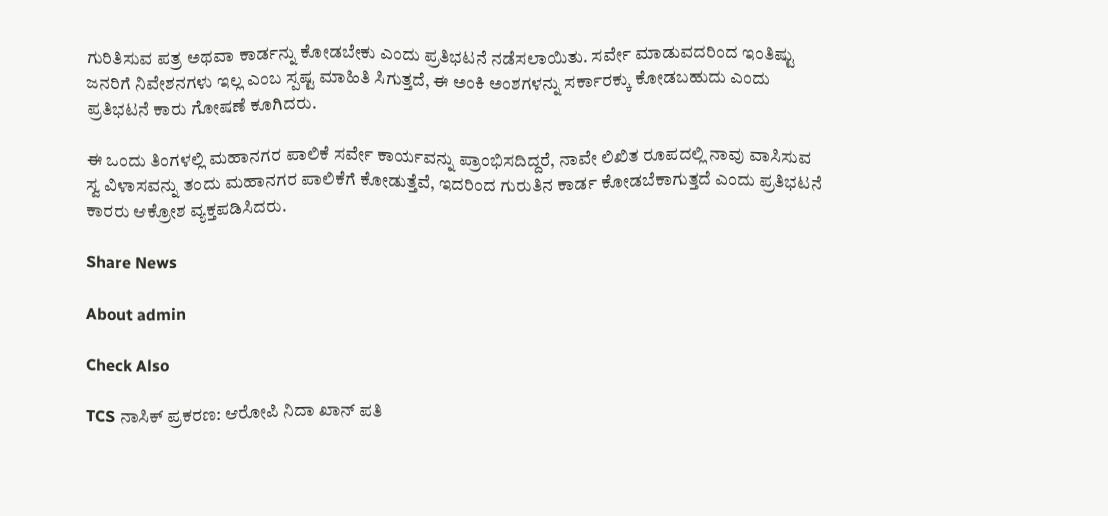ಗುರಿತಿಸುವ ಪತ್ರ ಅಥವಾ ಕಾರ್ಡನ್ನು ಕೋಡಬೇಕು ಎಂದು ಪ್ರತಿಭಟನೆ ನಡೆಸಲಾಯಿತು. ಸರ್ವೇ ಮಾಡುವದರಿಂದ ಇಂತಿಷ್ಟು ಜನರಿಗೆ ನಿವೇಶನಗಳು ಇಲ್ಲ ಎಂಬ ಸ್ಪಷ್ಟ ಮಾಹಿತಿ ಸಿಗುತ್ತದೆ, ಈ ಅಂಕಿ ಅಂಶಗಳನ್ನು ಸರ್ಕಾರಕ್ಕು ಕೋಡಬಹುದು ಎಂದು ಪ್ರತಿಭಟನೆ ಕಾರು ಗೋಷಣೆ ಕೂಗಿದರು.

ಈ ಒಂದು ತಿಂಗಳಲ್ಲಿ ಮಹಾನಗರ ಪಾಲಿಕೆ ಸರ್ವೇ ಕಾರ್ಯವನ್ನು ಪ್ರಾಂಭಿಸದಿದ್ದರೆ, ನಾವೇ ಲಿಖಿತ ರೂಪದಲ್ಲಿ ನಾವು ವಾಸಿಸುವ ಸ್ವ ವಿಳಾಸವನ್ನು ತಂದು ಮಹಾನಗರ ಪಾಲಿಕೆಗೆ ಕೋಡುತ್ತೆವೆ, ಇದರಿಂದ ಗುರುತಿನ ಕಾರ್ಡ ಕೋಡಬೆಕಾಗುತ್ತದೆ ಎಂದು ಪ್ರತಿಭಟನೆ ಕಾರರು ಆಕ್ರೋಶ ವ್ಯಕ್ತಪಡಿಸಿದರು.

Share News

About admin

Check Also

TCS ನಾಸಿಕ್ ಪ್ರಕರಣ: ಆರೋಪಿ ನಿದಾ ಖಾನ್ ಪತಿ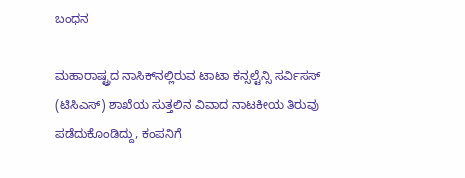ಬಂಧನ

ಮಹಾರಾಷ್ಟ್ರದ ನಾಸಿಕ್‌ನಲ್ಲಿರುವ ಟಾಟಾ ಕನ್ಸಲ್ಟೆನ್ಸಿ ಸರ್ವಿಸಸ್ (ಟಿಸಿಎಸ್) ಶಾಖೆಯ ಸುತ್ತಲಿನ ವಿವಾದ ನಾಟಕೀಯ ತಿರುವು ಪಡೆದುಕೊಂಡಿದ್ದು, ಕಂಪನಿಗೆ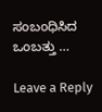ಸಂಬಂಧಿಸಿದ ಒಂಬತ್ತು …

Leave a Reply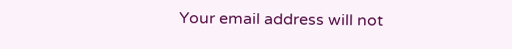Your email address will not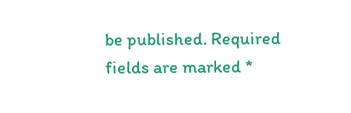be published. Required fields are marked *